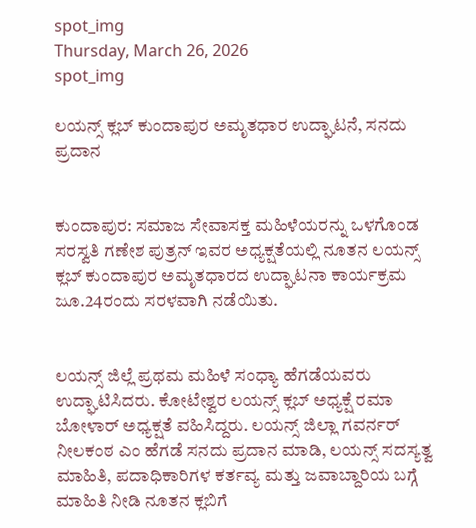spot_img
Thursday, March 26, 2026
spot_img

ಲಯನ್ಸ್ ಕ್ಲಬ್ ಕುಂದಾಪುರ ಅಮೃತಧಾರ ಉದ್ಘಾಟನೆ, ಸನದು ಪ್ರದಾನ


ಕುಂದಾಪುರ: ಸಮಾಜ ಸೇವಾಸಕ್ತ ಮಹಿಳೆಯರನ್ನು ಒಳಗೊಂಡ ಸರಸ್ವತಿ ಗಣೇಶ ಪುತ್ರನ್ ಇವರ ಅಧ್ಯಕ್ಷತೆಯಲ್ಲಿ ನೂತನ ಲಯನ್ಸ್ ಕ್ಲಬ್ ಕುಂದಾಪುರ ಅಮೃತಧಾರದ ಉದ್ಘಾಟನಾ ಕಾರ್ಯಕ್ರಮ ಜೂ.24ರಂದು ಸರಳವಾಗಿ ನಡೆಯಿತು.


ಲಯನ್ಸ್ ಜಿಲ್ಲೆ ಪ್ರಥಮ ಮಹಿಳೆ ಸಂಧ್ಯಾ ಹೆಗಡೆಯವರು ಉದ್ಘಾಟಿಸಿದರು. ಕೋಟೇಶ್ವರ ಲಯನ್ಸ್ ಕ್ಲಬ್ ಅಧ್ಯಕ್ಷೆ ರಮಾ ಬೋಳಾರ್ ಅಧ್ಯಕ್ಷತೆ ವಹಿಸಿದ್ದರು. ಲಯನ್ಸ್ ಜಿಲ್ಲಾ ಗವರ್ನರ್ ನೀಲಕಂಠ ಎಂ ಹೆಗಡೆ ಸನದು ಪ್ರದಾನ ಮಾಡಿ, ಲಯನ್ಸ್ ಸದಸ್ಯತ್ವ ಮಾಹಿತಿ, ಪದಾಧಿಕಾರಿಗಳ ಕರ್ತವ್ಯ ಮತ್ತು ಜವಾಬ್ದಾರಿಯ ಬಗ್ಗೆ ಮಾಹಿತಿ ನೀಡಿ ನೂತನ ಕ್ಲಬಿಗೆ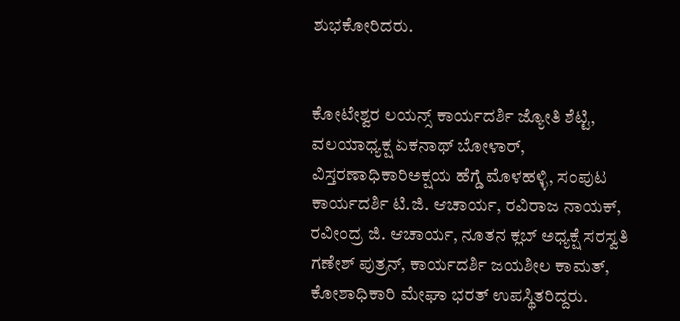ಶುಭಕೋರಿದರು.


ಕೋಟೇಶ್ವರ ಲಯನ್ಸ್ ಕಾರ್ಯದರ್ಶಿ ಜ್ಯೋತಿ ಶೆಟ್ಟಿ, ವಲಯಾಧ್ಯಕ್ಷ ಏಕನಾಥ್ ಬೋಳಾರ್, ವಿಸ್ತರಣಾಧಿಕಾರಿ‌ಅಕ್ಷಯ ಹೆಗ್ಡೆ ಮೊಳಹಳ್ಳಿ, ಸಂಪುಟ ಕಾರ್ಯದರ್ಶಿ ಟಿ.ಜಿ. ಆಚಾರ್ಯ, ರವಿರಾಜ ನಾಯಕ್, ರವೀಂದ್ರ ಜಿ. ಆಚಾರ್ಯ, ನೂತನ ಕ್ಲಬ್ ಅಧ್ಯಕ್ಷೆ ಸರಸ್ವತಿ ಗಣೇಶ್ ಪುತ್ರನ್, ಕಾರ್ಯದರ್ಶಿ ಜಯಶೀಲ ಕಾಮತ್, ಕೋಶಾಧಿಕಾರಿ ಮೇಘಾ ಭರತ್ ಉಪಸ್ಥಿತರಿದ್ದರು.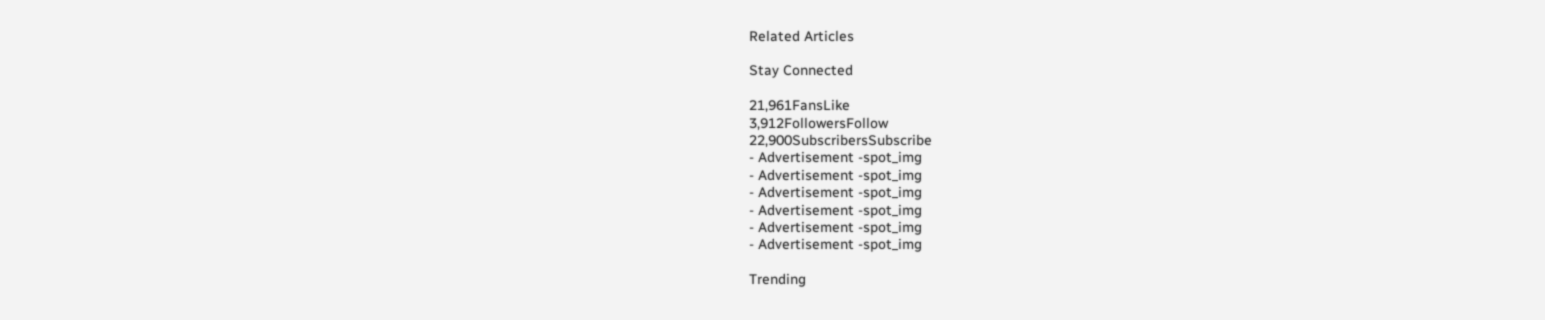Related Articles

Stay Connected

21,961FansLike
3,912FollowersFollow
22,900SubscribersSubscribe
- Advertisement -spot_img
- Advertisement -spot_img
- Advertisement -spot_img
- Advertisement -spot_img
- Advertisement -spot_img
- Advertisement -spot_img

Trending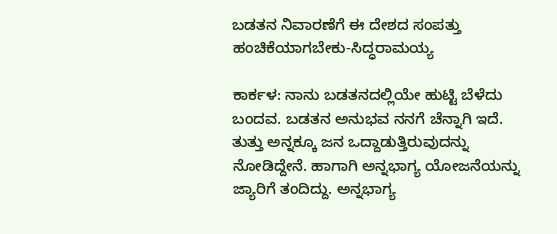ಬಡತನ ನಿವಾರಣೆಗೆ ಈ ದೇಶದ ಸಂಪತ್ತು ಹಂಚಿಕೆಯಾಗಬೇಕು-ಸಿದ್ಧರಾಮಯ್ಯ

ಕಾರ್ಕಳ: ನಾನು ಬಡತನದಲ್ಲಿಯೇ ಹುಟ್ಟಿ ಬೆಳೆದು ಬಂದವ. ಬಡತನ ಅನುಭವ ನನಗೆ ಚೆನ್ನಾಗಿ ಇದೆ. ತುತ್ತು ಅನ್ನಕ್ಕೂ ಜನ ಒದ್ದಾಡುತ್ತಿರುವುದನ್ನು ನೋಡಿದ್ದೇನೆ. ಹಾಗಾಗಿ ಅನ್ನಭಾಗ್ಯ ಯೋಜನೆಯನ್ನು ಜ್ಯಾರಿಗೆ ತಂದಿದ್ದು. ಅನ್ನಭಾಗ್ಯ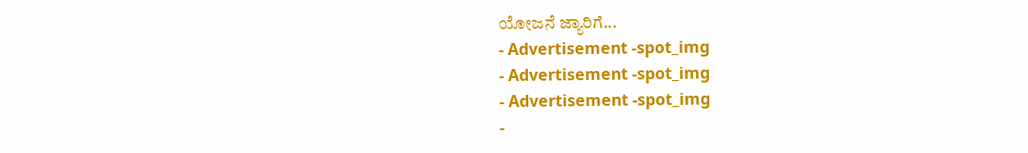ಯೋಜನೆ ಜ್ಯಾರಿಗೆ...
- Advertisement -spot_img
- Advertisement -spot_img
- Advertisement -spot_img
-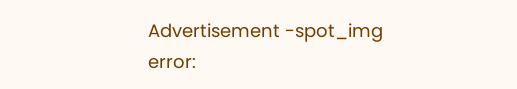Advertisement -spot_img
error: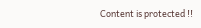Content is protected !!